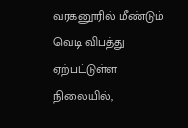வரகனூரில் மீண்டும் வெடி விபத்து ஏற்பட்டுள்ள நிலையில்,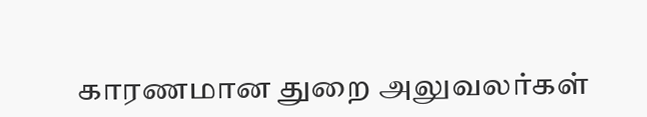காரணமான துறை அலுவலர்கள்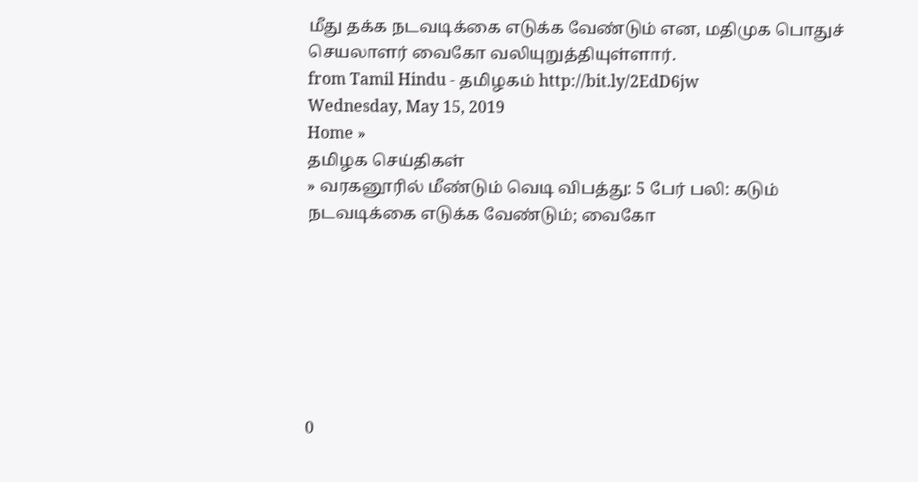மீது தக்க நடவடிக்கை எடுக்க வேண்டும் என, மதிமுக பொதுச் செயலாளர் வைகோ வலியுறுத்தியுள்ளார்.
from Tamil Hindu - தமிழகம் http://bit.ly/2EdD6jw
Wednesday, May 15, 2019
Home »
தமிழக செய்திகள்
» வரகனூரில் மீண்டும் வெடி விபத்து: 5 பேர் பலி: கடும் நடவடிக்கை எடுக்க வேண்டும்; வைகோ







0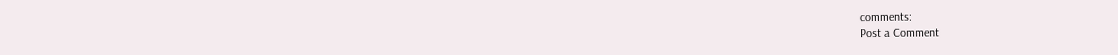comments:
Post a Comment